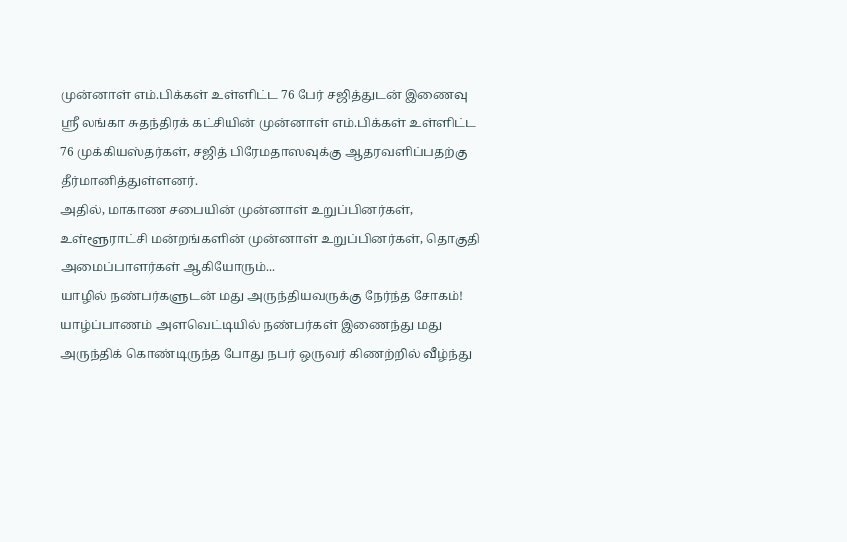முன்னாள் எம்.பிக்கள் உள்ளிட்ட 76 பேர் சஜித்துடன் இணைவு
ஸ்ரீ லங்கா சுதந்திரக் கட்சியின் முன்னாள் எம்.பிக்கள் உள்ளிட்ட 76 முக்கியஸ்தர்கள், சஜித் பிரேமதாஸவுக்கு ஆதரவளிப்பதற்கு தீர்மானித்துள்ளனர்.
அதில், மாகாண சபையின் முன்னாள் உறுப்பினர்கள், உள்ளூராட்சி மன்றங்களின் முன்னாள் உறுப்பினர்கள், தொகுதி அமைப்பாளர்கள் ஆகியோரும்...
யாழில் நண்பர்களுடன் மது அருந்தியவருக்கு நேர்ந்த சோகம்!
யாழ்ப்பாணம் அளவெட்டியில் நண்பர்கள் இணைந்து மது அருந்திக் கொண்டிருந்த போது நபர் ஒருவர் கிணற்றில் வீழ்ந்து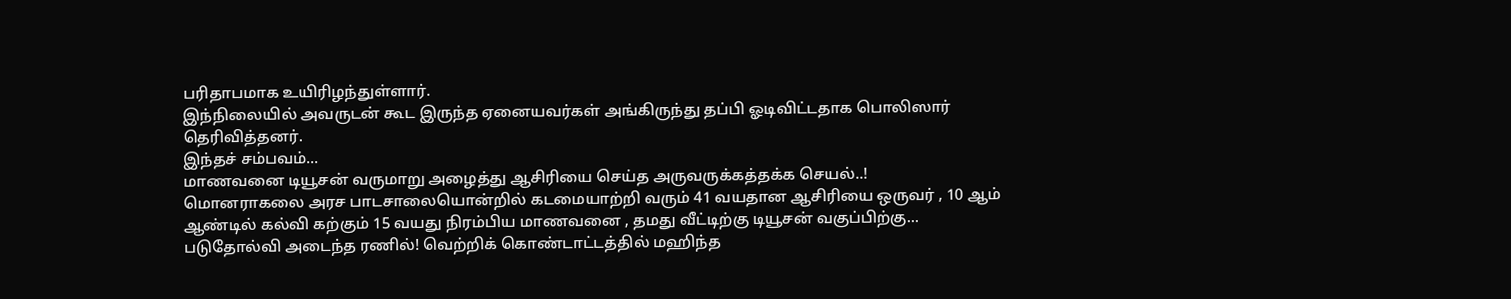பரிதாபமாக உயிரிழந்துள்ளார்.
இந்நிலையில் அவருடன் கூட இருந்த ஏனையவர்கள் அங்கிருந்து தப்பி ஓடிவிட்டதாக பொலிஸார் தெரிவித்தனர்.
இந்தச் சம்பவம்...
மாணவனை டியூசன் வருமாறு அழைத்து ஆசிரியை செய்த அருவருக்கத்தக்க செயல்..!
மொனராகலை அரச பாடசாலையொன்றில் கடமையாற்றி வரும் 41 வயதான ஆசிரியை ஒருவர் , 10 ஆம் ஆண்டில் கல்வி கற்கும் 15 வயது நிரம்பிய மாணவனை , தமது வீட்டிற்கு டியூசன் வகுப்பிற்கு...
படுதோல்வி அடைந்த ரணில்! வெற்றிக் கொண்டாட்டத்தில் மஹிந்த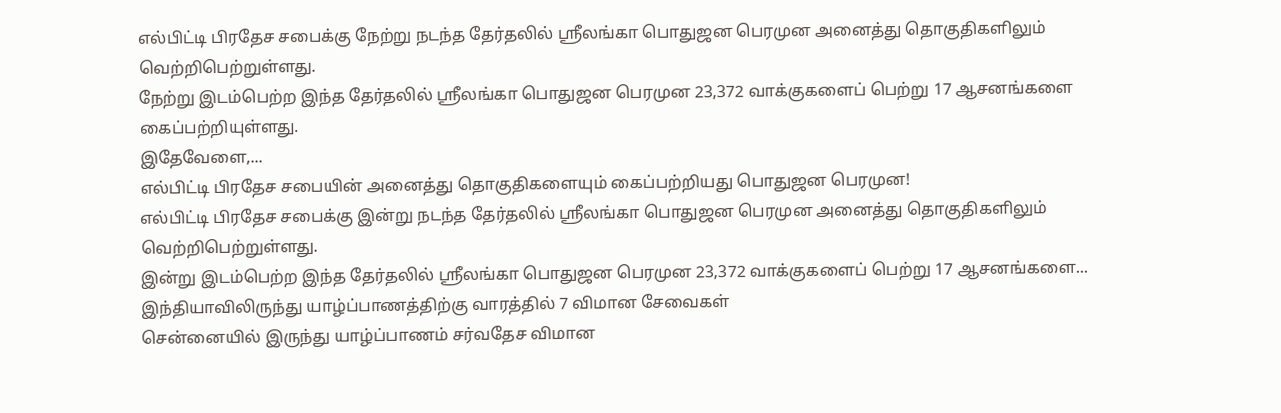எல்பிட்டி பிரதேச சபைக்கு நேற்று நடந்த தேர்தலில் ஸ்ரீலங்கா பொதுஜன பெரமுன அனைத்து தொகுதிகளிலும் வெற்றிபெற்றுள்ளது.
நேற்று இடம்பெற்ற இந்த தேர்தலில் ஸ்ரீலங்கா பொதுஜன பெரமுன 23,372 வாக்குகளைப் பெற்று 17 ஆசனங்களை கைப்பற்றியுள்ளது.
இதேவேளை,...
எல்பிட்டி பிரதேச சபையின் அனைத்து தொகுதிகளையும் கைப்பற்றியது பொதுஜன பெரமுன!
எல்பிட்டி பிரதேச சபைக்கு இன்று நடந்த தேர்தலில் ஸ்ரீலங்கா பொதுஜன பெரமுன அனைத்து தொகுதிகளிலும் வெற்றிபெற்றுள்ளது.
இன்று இடம்பெற்ற இந்த தேர்தலில் ஸ்ரீலங்கா பொதுஜன பெரமுன 23,372 வாக்குகளைப் பெற்று 17 ஆசனங்களை...
இந்தியாவிலிருந்து யாழ்ப்பாணத்திற்கு வாரத்தில் 7 விமான சேவைகள்
சென்னையில் இருந்து யாழ்ப்பாணம் சர்வதேச விமான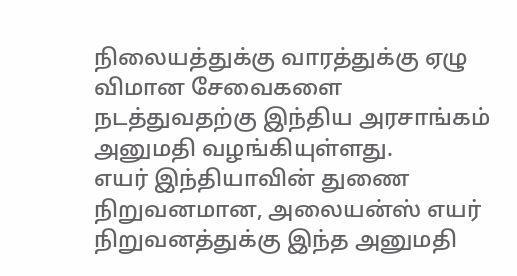நிலையத்துக்கு வாரத்துக்கு ஏழு விமான சேவைகளை நடத்துவதற்கு இந்திய அரசாங்கம் அனுமதி வழங்கியுள்ளது.
எயர் இந்தியாவின் துணை நிறுவனமான, அலையன்ஸ் எயர் நிறுவனத்துக்கு இந்த அனுமதி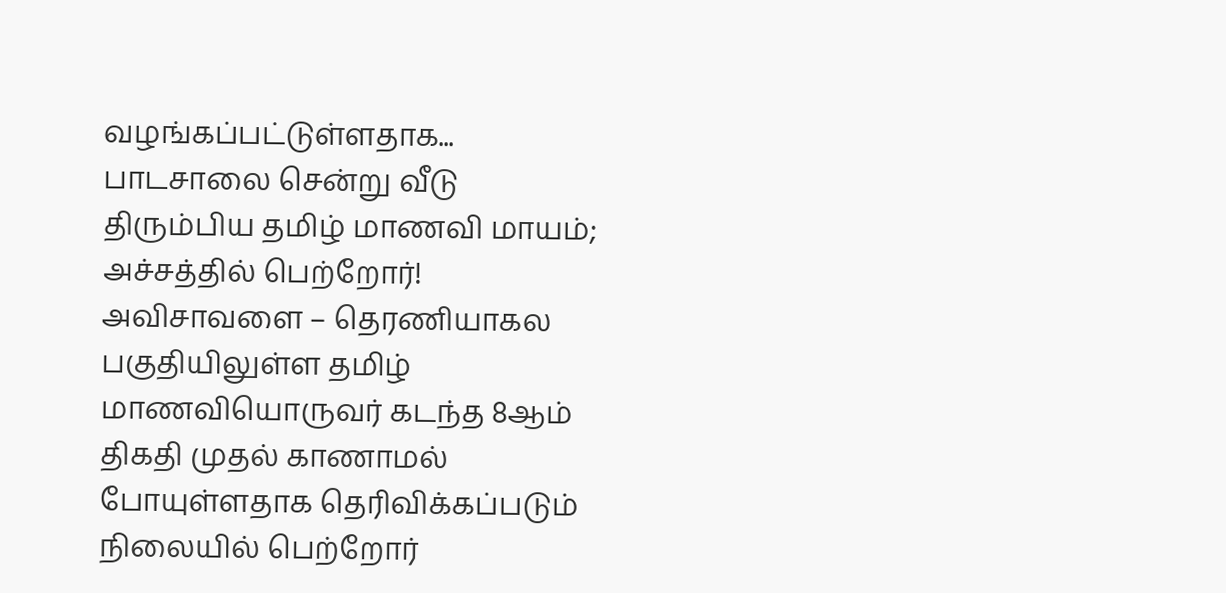வழங்கப்பட்டுள்ளதாக...
பாடசாலை சென்று வீடு திரும்பிய தமிழ் மாணவி மாயம்; அச்சத்தில் பெற்றோர்!
அவிசாவளை – தெரணியாகல பகுதியிலுள்ள தமிழ் மாணவியொருவர் கடந்த 8ஆம் திகதி முதல் காணாமல் போயுள்ளதாக தெரிவிக்கப்படும் நிலையில் பெற்றோர்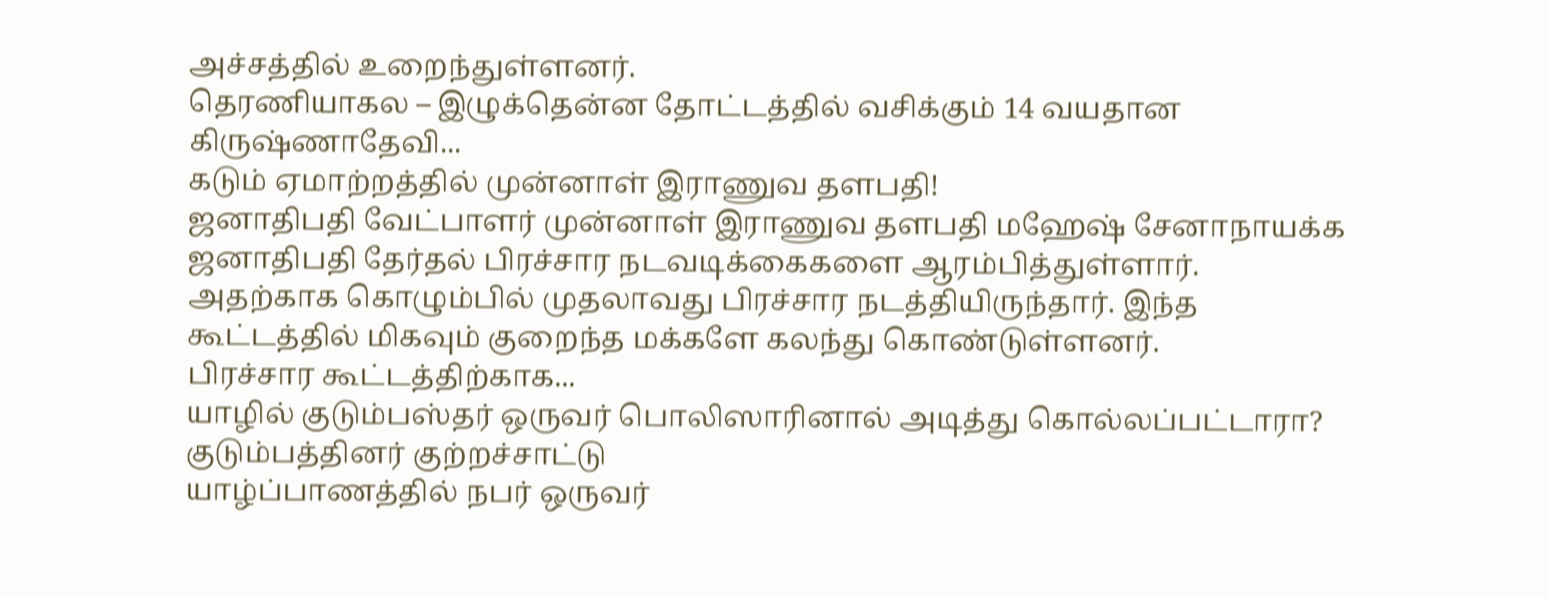அச்சத்தில் உறைந்துள்ளனர்.
தெரணியாகல – இழுக்தென்ன தோட்டத்தில் வசிக்கும் 14 வயதான கிருஷ்ணாதேவி...
கடும் ஏமாற்றத்தில் முன்னாள் இராணுவ தளபதி!
ஜனாதிபதி வேட்பாளர் முன்னாள் இராணுவ தளபதி மஹேஷ் சேனாநாயக்க ஜனாதிபதி தேர்தல் பிரச்சார நடவடிக்கைகளை ஆரம்பித்துள்ளார்.
அதற்காக கொழும்பில் முதலாவது பிரச்சார நடத்தியிருந்தார். இந்த கூட்டத்தில் மிகவும் குறைந்த மக்களே கலந்து கொண்டுள்ளனர்.
பிரச்சார கூட்டத்திற்காக...
யாழில் குடும்பஸ்தர் ஒருவர் பொலிஸாரினால் அடித்து கொல்லப்பட்டாரா? குடும்பத்தினர் குற்றச்சாட்டு
யாழ்ப்பாணத்தில் நபர் ஒருவர்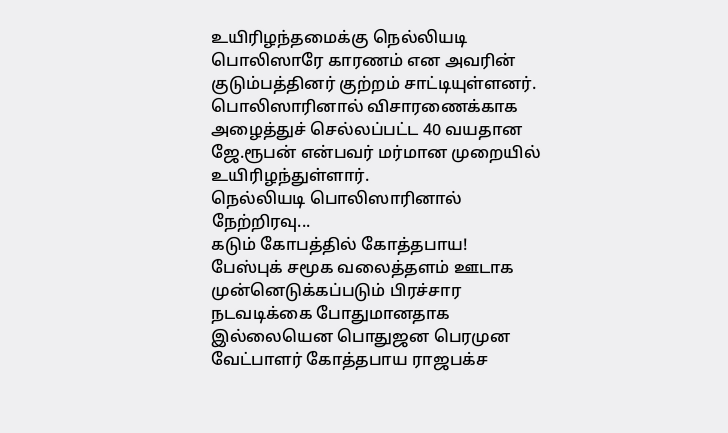உயிரிழந்தமைக்கு நெல்லியடி பொலிஸாரே காரணம் என அவரின் குடும்பத்தினர் குற்றம் சாட்டியுள்ளனர்.
பொலிஸாரினால் விசாரணைக்காக அழைத்துச் செல்லப்பட்ட 40 வயதான ஜே.ரூபன் என்பவர் மர்மான முறையில் உயிரிழந்துள்ளார்.
நெல்லியடி பொலிஸாரினால் நேற்றிரவு...
கடும் கோபத்தில் கோத்தபாய!
பேஸ்புக் சமூக வலைத்தளம் ஊடாக முன்னெடுக்கப்படும் பிரச்சார நடவடிக்கை போதுமானதாக இல்லையென பொதுஜன பெரமுன வேட்பாளர் கோத்தபாய ராஜபக்ச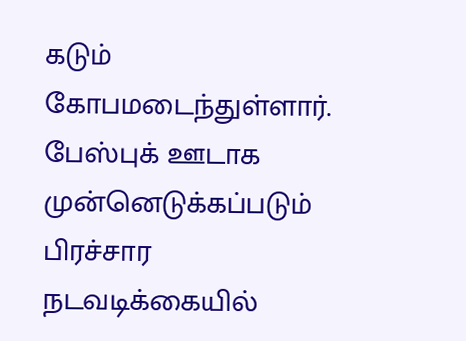கடும் கோபமடைந்துள்ளார்.
பேஸ்புக் ஊடாக முன்னெடுக்கப்படும் பிரச்சார நடவடிக்கையில்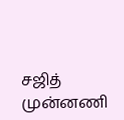சஜித் முன்னணி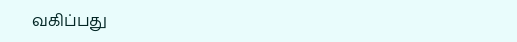வகிப்பது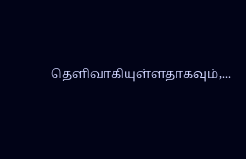தெளிவாகியுள்ளதாகவும்,...